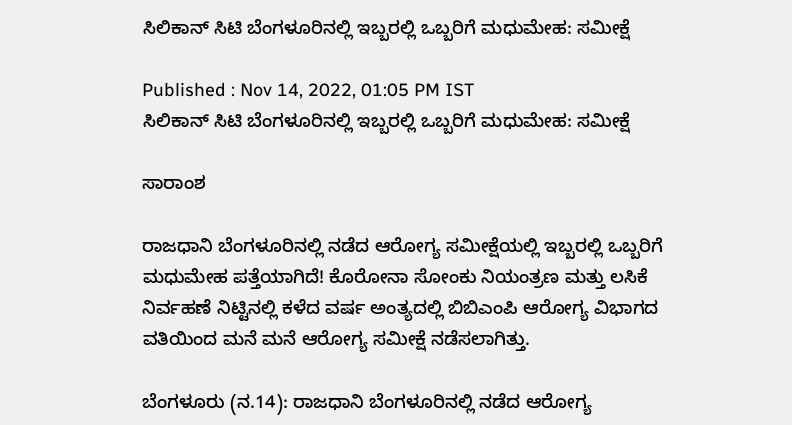ಸಿಲಿಕಾನ್ ಸಿಟಿ ಬೆಂಗಳೂರಿನಲ್ಲಿ ಇಬ್ಬರಲ್ಲಿ ಒಬ್ಬರಿಗೆ ಮಧುಮೇಹ: ಸಮೀಕ್ಷೆ

Published : Nov 14, 2022, 01:05 PM IST
ಸಿಲಿಕಾನ್ ಸಿಟಿ ಬೆಂಗಳೂರಿನಲ್ಲಿ ಇಬ್ಬರಲ್ಲಿ ಒಬ್ಬರಿಗೆ ಮಧುಮೇಹ: ಸಮೀಕ್ಷೆ

ಸಾರಾಂಶ

ರಾಜಧಾನಿ ಬೆಂಗಳೂರಿನಲ್ಲಿ ನಡೆದ ಆರೋಗ್ಯ ಸಮೀಕ್ಷೆಯಲ್ಲಿ ಇಬ್ಬರಲ್ಲಿ ಒಬ್ಬರಿಗೆ ಮಧುಮೇಹ ಪತ್ತೆಯಾಗಿದೆ! ಕೊರೋನಾ ಸೋಂಕು ನಿಯಂತ್ರಣ ಮತ್ತು ಲಸಿಕೆ ನಿರ್ವಹಣೆ ನಿಟ್ಟಿನಲ್ಲಿ ಕಳೆದ ವರ್ಷ ಅಂತ್ಯದಲ್ಲಿ ಬಿಬಿಎಂಪಿ ಆರೋಗ್ಯ ವಿಭಾಗದ ವತಿಯಿಂದ ಮನೆ ಮನೆ ಆರೋಗ್ಯ ಸಮೀಕ್ಷೆ ನಡೆಸಲಾಗಿತ್ತು.

ಬೆಂಗಳೂರು (ನ.14): ರಾಜಧಾನಿ ಬೆಂಗಳೂರಿನಲ್ಲಿ ನಡೆದ ಆರೋಗ್ಯ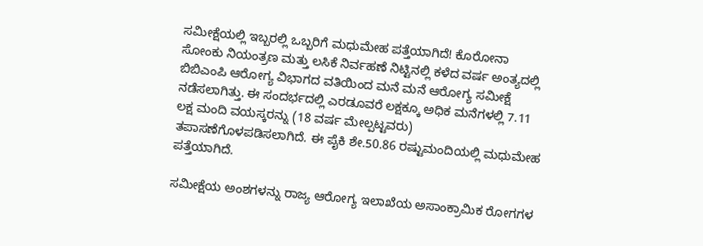ಸಮೀಕ್ಷೆಯಲ್ಲಿ ಇಬ್ಬರಲ್ಲಿ ಒಬ್ಬರಿಗೆ ಮಧುಮೇಹ ಪತ್ತೆಯಾಗಿದೆ! ಕೊರೋನಾ ಸೋಂಕು ನಿಯಂತ್ರಣ ಮತ್ತು ಲಸಿಕೆ ನಿರ್ವಹಣೆ ನಿಟ್ಟಿನಲ್ಲಿ ಕಳೆದ ವರ್ಷ ಅಂತ್ಯದಲ್ಲಿ ಬಿಬಿಎಂಪಿ ಆರೋಗ್ಯ ವಿಭಾಗದ ವತಿಯಿಂದ ಮನೆ ಮನೆ ಆರೋಗ್ಯ ಸಮೀಕ್ಷೆ ನಡೆಸಲಾಗಿತ್ತು. ಈ ಸಂದರ್ಭದಲ್ಲಿ ಎರಡೂವರೆ ಲಕ್ಷಕ್ಕೂ ಅಧಿಕ ಮನೆಗಳಲ್ಲಿ 7.11 ಲಕ್ಷ ಮಂದಿ ವಯಸ್ಕರನ್ನು (18 ವರ್ಷ ಮೇಲ್ಪಟ್ಟವರು) ತಪಾಸಣೆಗೊಳಪಡಿಸಲಾಗಿದೆ. ಈ ಪೈಕಿ ಶೇ.50.86 ರಷ್ಟುಮಂದಿಯಲ್ಲಿ ಮಧುಮೇಹ ಪತ್ತೆಯಾಗಿದೆ.

ಸಮೀಕ್ಷೆಯ ಅಂಶಗಳನ್ನು ರಾಜ್ಯ ಆರೋಗ್ಯ ಇಲಾಖೆಯ ಅಸಾಂಕ್ರಾಮಿಕ ರೋಗಗಳ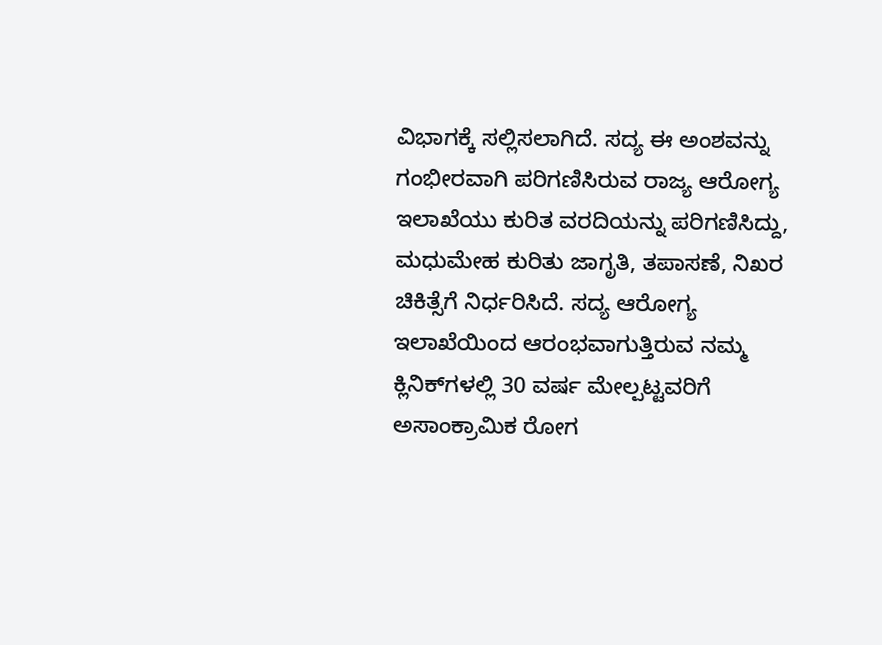ವಿಭಾಗಕ್ಕೆ ಸಲ್ಲಿಸಲಾಗಿದೆ. ಸದ್ಯ ಈ ಅಂಶವನ್ನು ಗಂಭೀರವಾಗಿ ಪರಿಗಣಿಸಿರುವ ರಾಜ್ಯ ಆರೋಗ್ಯ ಇಲಾಖೆಯು ಕುರಿತ ವರದಿಯನ್ನು ಪರಿಗಣಿಸಿದ್ದು, ಮಧುಮೇಹ ಕುರಿತು ಜಾಗೃತಿ, ತಪಾಸಣೆ, ನಿಖರ ಚಿಕಿತ್ಸೆಗೆ ನಿರ್ಧರಿಸಿದೆ. ಸದ್ಯ ಆರೋಗ್ಯ ಇಲಾಖೆಯಿಂದ ಆರಂಭವಾಗುತ್ತಿರುವ ನಮ್ಮ ಕ್ಲಿನಿಕ್‌ಗಳಲ್ಲಿ 30 ವರ್ಷ ಮೇಲ್ಪಟ್ಟವರಿಗೆ ಅಸಾಂಕ್ರಾಮಿಕ ರೋಗ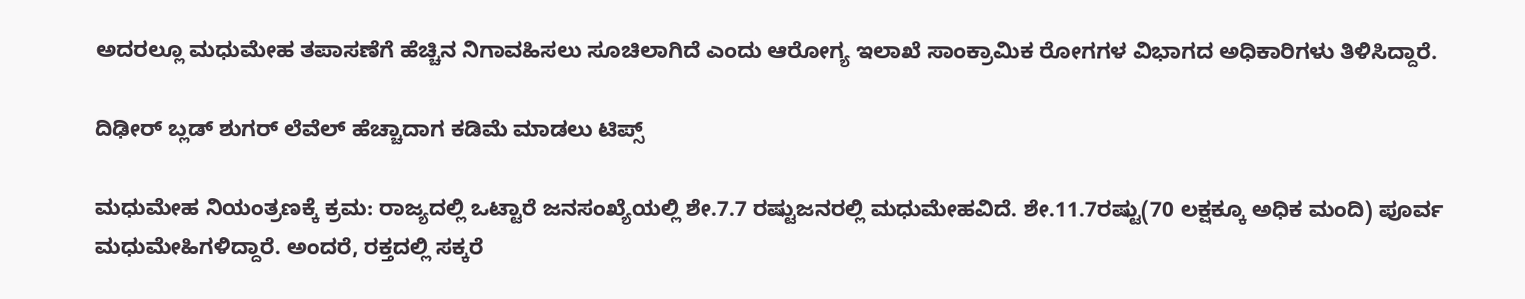ಅದರಲ್ಲೂ ಮಧುಮೇಹ ತಪಾಸಣೆಗೆ ಹೆಚ್ಚಿನ ನಿಗಾವಹಿಸಲು ಸೂಚಿಲಾಗಿದೆ ಎಂದು ಆರೋಗ್ಯ ಇಲಾಖೆ ಸಾಂಕ್ರಾಮಿಕ ರೋಗಗಳ ವಿಭಾಗದ ಅಧಿಕಾರಿಗಳು ತಿಳಿಸಿದ್ದಾರೆ.

ದಿಢೀರ್ ಬ್ಲಡ್ ಶುಗರ್ ಲೆವೆಲ್ ಹೆಚ್ಚಾದಾಗ ಕಡಿಮೆ ಮಾಡಲು ಟಿಪ್ಸ್

ಮಧುಮೇಹ ನಿಯಂತ್ರಣಕ್ಕೆ ಕ್ರಮ: ರಾಜ್ಯದಲ್ಲಿ ಒಟ್ಟಾರೆ ಜನಸಂಖ್ಯೆಯಲ್ಲಿ ಶೇ.7.7 ರಷ್ಟುಜನರಲ್ಲಿ ಮಧುಮೇಹವಿದೆ. ಶೇ.11.7ರಷ್ಟು(70 ಲಕ್ಷಕ್ಕೂ ಅಧಿಕ ಮಂದಿ) ಪೂರ್ವ ಮಧುಮೇಹಿಗಳಿದ್ದಾರೆ. ಅಂದರೆ, ರಕ್ತದಲ್ಲಿ ಸಕ್ಕರೆ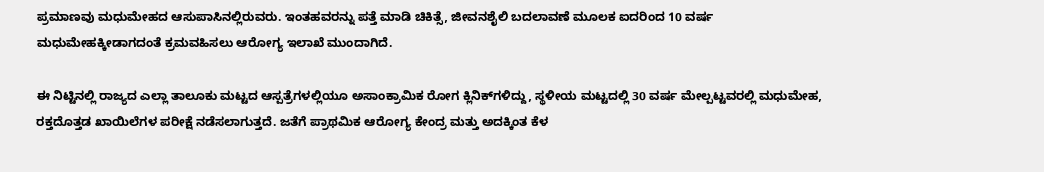ಪ್ರಮಾಣವು ಮಧುಮೇಹದ ಆಸುಪಾಸಿನಲ್ಲಿರುವರು. ಇಂತಹವರನ್ನು ಪತ್ತೆ ಮಾಡಿ ಚಿಕಿತ್ಸೆ, ಜೀವನಶೈಲಿ ಬದಲಾವಣೆ ಮೂಲಕ ಐದರಿಂದ 10 ವರ್ಷ ಮಧುಮೇಹಕ್ಕೀಡಾಗದಂತೆ ಕ್ರಮವಹಿಸಲು ಆರೋಗ್ಯ ಇಲಾಖೆ ಮುಂದಾಗಿದೆ.

ಈ ನಿಟ್ಟಿನಲ್ಲಿ ರಾಜ್ಯದ ಎಲ್ಲಾ ತಾಲೂಕು ಮಟ್ಟದ ಆಸ್ಪತ್ರೆಗಳಲ್ಲಿಯೂ ಅಸಾಂಕ್ರಾಮಿಕ ರೋಗ ಕ್ಲಿನಿಕ್‌ಗಳಿದ್ದು, ಸ್ಥಳೀಯ ಮಟ್ಟದಲ್ಲಿ 30 ವರ್ಷ ಮೇಲ್ಪಟ್ಟವರಲ್ಲಿ ಮಧುಮೇಹ, ರಕ್ತದೊತ್ತಡ ಖಾಯಿಲೆಗಳ ಪರೀಕ್ಷೆ ನಡೆಸಲಾಗುತ್ತದೆ. ಜತೆಗೆ ಪ್ರಾಥಮಿಕ ಆರೋಗ್ಯ ಕೇಂದ್ರ ಮತ್ತು ಅದಕ್ಕಿಂತ ಕೆಳ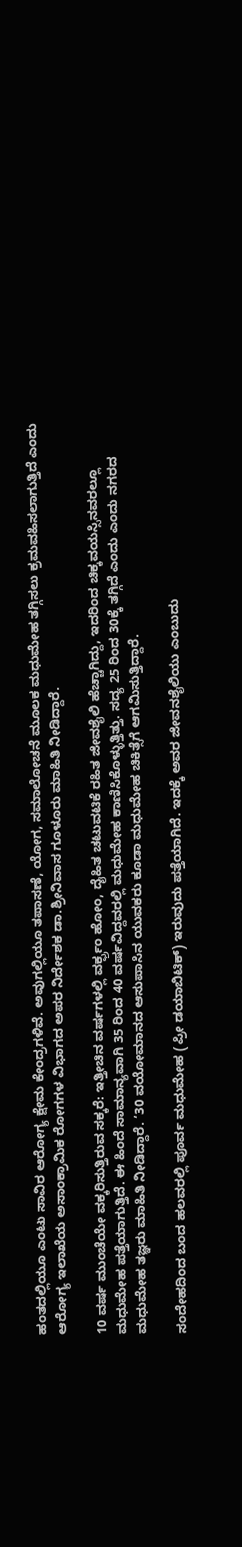ಹಂತದಲ್ಲಿಯೂ ಎಂಟು ಸಾವಿರ ಆರೋಗ್ಯ ಕ್ಷೇಮ ಕೇಂದ್ರಗಳಿವೆ. ಅವುಗಲ್ಲಿಯೂ ತಪಾಸಣೆ, ಯೋಗ, ಸಮಾಲೋಚನೆ ಮೂಲಕ ಮಧುಮೇಹ ತಗ್ಗಿಸಲು ಕ್ರಮವಹಿಸಲಾಗುತ್ತಿದೆ ಎಂದು ಆರೋಗ್ಯ ಇಲಾಖೆಯ ಅಸಾಂಕ್ರಾಮಿಕ ರೋಗಗಳ ವಿಭಾಗದ ಅಪರ ನಿರ್ದೇಶಕ ಡಾ.ಶ್ರೀನಿವಾಸ ಗೂಳೂರು ಮಾಹಿತಿ ನೀಡಿದ್ದಾರೆ.

10 ವರ್ಷ ಮುಂಚೆಯೇ ವಕ್ಕರಿಸುತ್ತಿರುವ ಸಕ್ಕರೆ: ಇತ್ತೀಚಿನ ವರ್ಷಗಳಲ್ಲಿ ವರ್ಕ್ಫ್ರಂ ಹೋಂ, ದೈಹಿತ ಚಟುವಟಿಕೆ ರಹಿತ ಜೀವಶೈಲಿ ಹೆಚ್ಚಾಗಿದ್ದು, ಇದರಿಂದ ಚಿಕ್ಕವಯಸ್ಸಿನವರಲ್ಲೂ ಮಧುಮೇಹ ಪತ್ತೆಯಾಗುತ್ತಿದೆ. ಈ ಹಿಂದೆ ಸಾಮಾನ್ಯವಾಗಿ 35 ರಿಂದ 40 ವರ್ಷವಿದ್ದವರಲ್ಲಿ ಮಧುಮೇಹ ಕಾಣಿಸಿಕೊಳ್ಳುತ್ತಿತ್ತು. ಸದ್ಯ 25 ರಿಂದ 30ಕ್ಕೆ ತಗ್ಗಿದೆ ಎಂದು ಎಂದು ನಗರದ ಮಧುಮೇಹ ತಜ್ಞರು ಮಾಹಿತಿ ನೀಡಿದ್ದಾರೆ. ‘30 ವಯೋಮಾನದ ಆಸುಪಾಸಿನ ಯುವಕರು ಕೂಡಾ ಮಧುಮೇಹ ಚಿಕಿತ್ಸೆಗೆ ಆಗಮಿಸುತ್ತಿದ್ದಾರೆ.

ಸಂದೇಹದಿಂದ ಬಂದ ಹಲವರಲ್ಲಿ ಪೂರ್ವ ಮಧುಮೇಹ (ಪ್ರೀ ಡಯಾಬಿಟಿಕ್‌) ಇರುವುದು ಪತ್ತೆಯಾಗಿದೆ. ಇದಕ್ಕೆ ಅವರ ಜೀವನಶೈಲಿಯು ಎಂಬುದು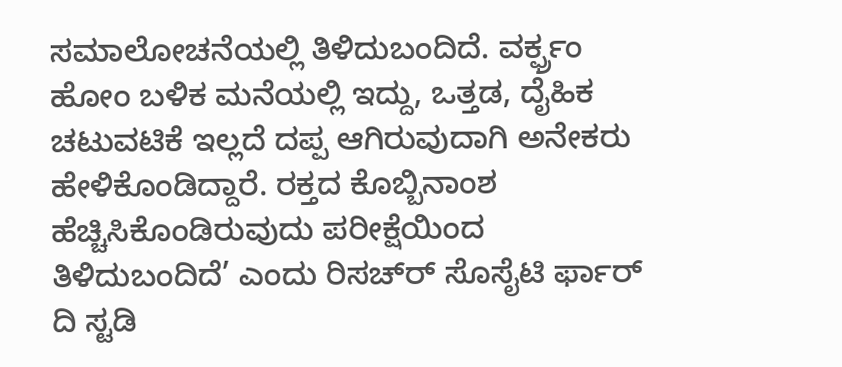ಸಮಾಲೋಚನೆಯಲ್ಲಿ ತಿಳಿದುಬಂದಿದೆ. ವರ್ಕ್ಫ್ರಂ ಹೋಂ ಬಳಿಕ ಮನೆಯಲ್ಲಿ ಇದ್ದು, ಒತ್ತಡ, ದೈಹಿಕ ಚಟುವಟಿಕೆ ಇಲ್ಲದೆ ದಪ್ಪ ಆಗಿರುವುದಾಗಿ ಅನೇಕರು ಹೇಳಿಕೊಂಡಿದ್ದಾರೆ. ರಕ್ತದ ಕೊಬ್ಬಿನಾಂಶ ಹೆಚ್ಚಿಸಿಕೊಂಡಿರುವುದು ಪರೀಕ್ಷೆಯಿಂದ ತಿಳಿದುಬಂದಿದೆ’ ಎಂದು ರಿಸಚ್‌ರ್‍ ಸೊಸೈಟಿ ರ್ಫಾರ್‌ ದಿ ಸ್ಟಡಿ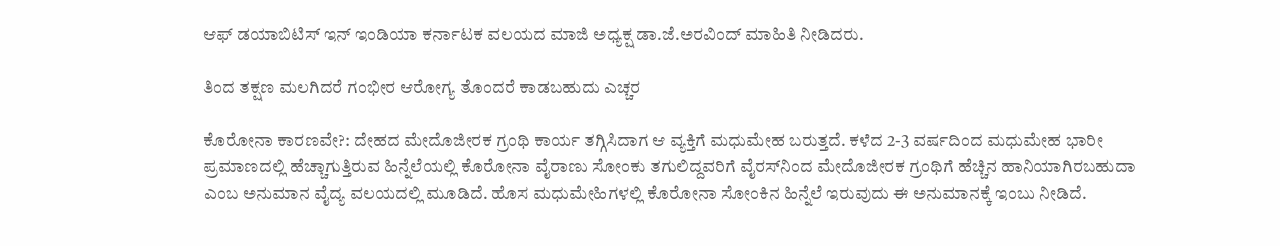ಆಫ್‌ ಡಯಾಬಿಟಿಸ್‌ ಇನ್‌ ಇಂಡಿಯಾ ಕರ್ನಾಟಕ ವಲಯದ ಮಾಜಿ ಅಧ್ಯಕ್ಷ ಡಾ.ಜೆ.ಅರವಿಂದ್‌ ಮಾಹಿತಿ ನೀಡಿದರು.

ತಿಂದ ತಕ್ಷಣ ಮಲಗಿದರೆ ಗಂಭೀರ ಆರೋಗ್ಯ ತೊಂದರೆ ಕಾಡಬಹುದು ಎಚ್ಚರ

ಕೊರೋನಾ ಕಾರಣವೇ?: ದೇಹದ ಮೇದೊಜೀರಕ ಗ್ರಂಥಿ ಕಾರ್ಯ ತಗ್ಗಿಸಿದಾಗ ಆ ವ್ಯಕ್ತಿಗೆ ಮಧುಮೇಹ ಬರುತ್ತದೆ. ಕಳೆದ 2-3 ವರ್ಷದಿಂದ ಮಧುಮೇಹ ಭಾರೀ ಪ್ರಮಾಣದಲ್ಲಿ ಹೆಚ್ಚಾಗುತ್ತಿರುವ ಹಿನ್ನೆಲೆಯಲ್ಲಿ ಕೊರೋನಾ ವೈರಾಣು ಸೋಂಕು ತಗುಲಿದ್ದವರಿಗೆ ವೈರಸ್‌ನಿಂದ ಮೇದೊಜೀರಕ ಗ್ರಂಥಿಗೆ ಹೆಚ್ಚಿನ ಹಾನಿಯಾಗಿರಬಹುದಾ ಎಂಬ ಅನುಮಾನ ವೈದ್ಯ ವಲಯದಲ್ಲಿ ಮೂಡಿದೆ. ಹೊಸ ಮಧುಮೇಹಿಗಳಲ್ಲಿ ಕೊರೋನಾ ಸೋಂಕಿನ ಹಿನ್ನೆಲೆ ಇರುವುದು ಈ ಅನುಮಾನಕ್ಕೆ ಇಂಬು ನೀಡಿದೆ.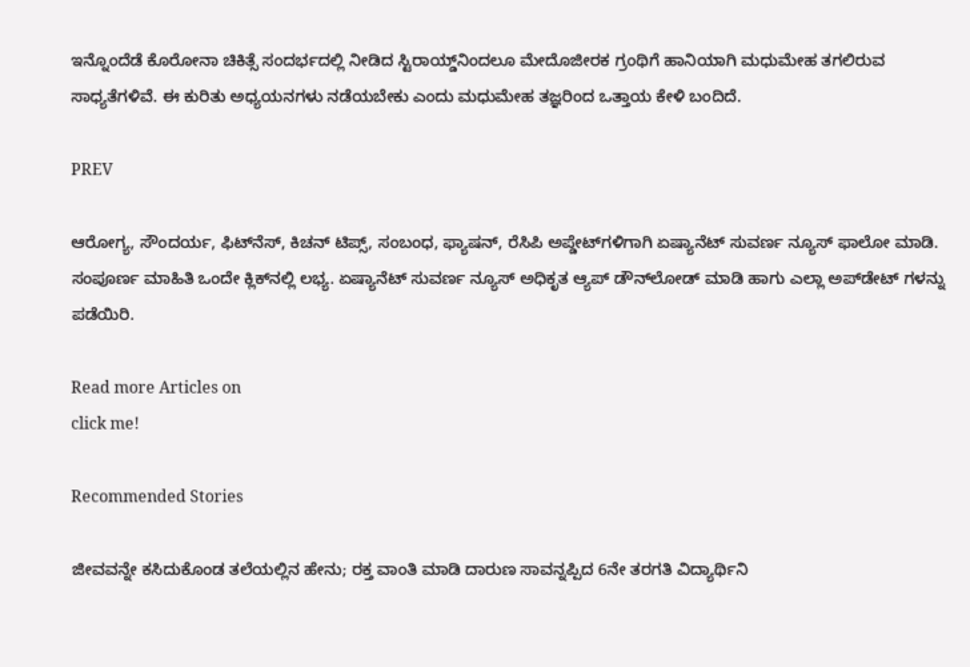ಇನ್ನೊಂದೆಡೆ ಕೊರೋನಾ ಚಿಕಿತ್ಸೆ ಸಂದರ್ಭದಲ್ಲಿ ನೀಡಿದ ಸ್ಟಿರಾಯ್ಡ್‌ನಿಂದಲೂ ಮೇದೊಜೀರಕ ಗ್ರಂಥಿಗೆ ಹಾನಿಯಾಗಿ ಮಧುಮೇಹ ತಗಲಿರುವ ಸಾಧ್ಯತೆಗಳಿವೆ. ಈ ಕುರಿತು ಅಧ್ಯಯನಗಳು ನಡೆಯಬೇಕು ಎಂದು ಮಧುಮೇಹ ತಜ್ಞರಿಂದ ಒತ್ತಾಯ ಕೇಳಿ ಬಂದಿದೆ.

PREV

ಆರೋಗ್ಯ, ಸೌಂದರ್ಯ, ಫಿಟ್‌ನೆಸ್, ಕಿಚನ್ ಟಿಪ್ಸ್‌, ಸಂಬಂಧ, ಫ್ಯಾಷನ್, ರೆಸಿಪಿ ಅಪ್ಡೇಟ್‌ಗಳಿಗಾಗಿ ಏಷ್ಯಾನೆಟ್ ಸುವರ್ಣ ನ್ಯೂಸ್‌ ಫಾಲೋ ಮಾಡಿ. ಸಂಪೂರ್ಣ ಮಾಹಿತಿ ಒಂದೇ ಕ್ಲಿಕ್‌ನಲ್ಲಿ ಲಭ್ಯ. ಏಷ್ಯಾನೆಟ್ ಸುವರ್ಣ ನ್ಯೂಸ್ ಅಧಿಕೃತ ಆ್ಯಪ್ ಡೌನ್‌ಲೋಡ್ ಮಾಡಿ ಹಾಗು ಎಲ್ಲಾ ಅಪ್‌ಡೇಟ್ ಗಳನ್ನು ಪಡೆಯಿರಿ.

Read more Articles on
click me!

Recommended Stories

ಜೀವವನ್ನೇ ಕಸಿದುಕೊಂಡ ತಲೆಯಲ್ಲಿನ ಹೇನು; ರಕ್ತ ವಾಂತಿ ಮಾಡಿ ದಾರುಣ ಸಾವನ್ನಪ್ಪಿದ 6ನೇ ತರಗತಿ ವಿದ್ಯಾರ್ಥಿನಿ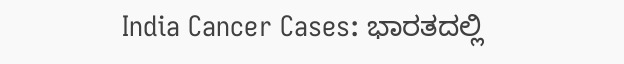India Cancer Cases: ಭಾರತದಲ್ಲಿ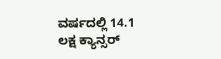ವರ್ಷದಲ್ಲಿ 14.1 ಲಕ್ಷ ಕ್ಯಾನ್ಸರ್‌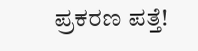ಪ್ರಕರಣ ಪತ್ತೆ!